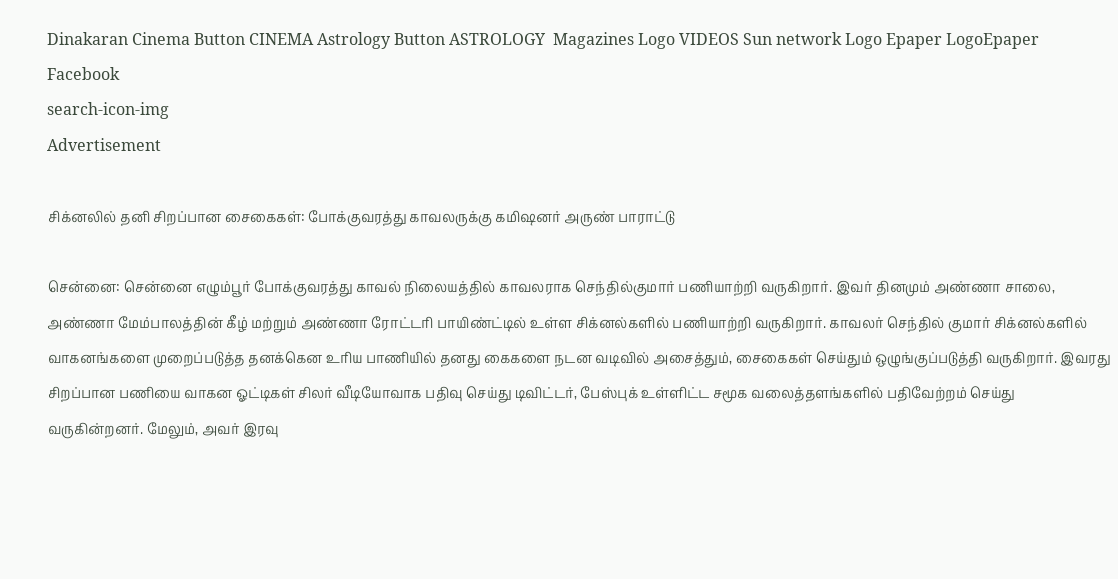Dinakaran Cinema Button CINEMA Astrology Button ASTROLOGY  Magazines Logo VIDEOS Sun network Logo Epaper LogoEpaper Facebook
search-icon-img
Advertisement

சிக்னலில் தனி சிறப்பான சைகைகள்: போக்குவரத்து காவலருக்கு கமிஷனர் அருண் பாராட்டு

சென்னை: சென்னை எழும்பூர் போக்குவரத்து காவல் நிலையத்தில் காவலராக செந்தில்குமார் பணியாற்றி வருகிறார். இவர் தினமும் அண்ணா சாலை, அண்ணா மேம்பாலத்தின் கீழ் மற்றும் அண்ணா ரோட்டரி பாயிண்ட்டில் உள்ள சிக்னல்களில் பணியாற்றி வருகிறார். காவலர் செந்தில் குமார் சிக்னல்களில் வாகனங்களை முறைப்படுத்த தனக்கென உரிய பாணியில் தனது கைகளை நடன வடிவில் அசைத்தும், சைகைகள் செய்தும் ஒழுங்குப்படுத்தி வருகிறார். இவரது சிறப்பான பணியை வாகன ஓட்டிகள் சிலர் வீடியோவாக பதிவு செய்து டிவிட்டர், பேஸ்புக் உள்ளிட்ட சமூக வலைத்தளங்களில் பதிவேற்றம் செய்து வருகின்றனர். மேலும், அவர் இரவு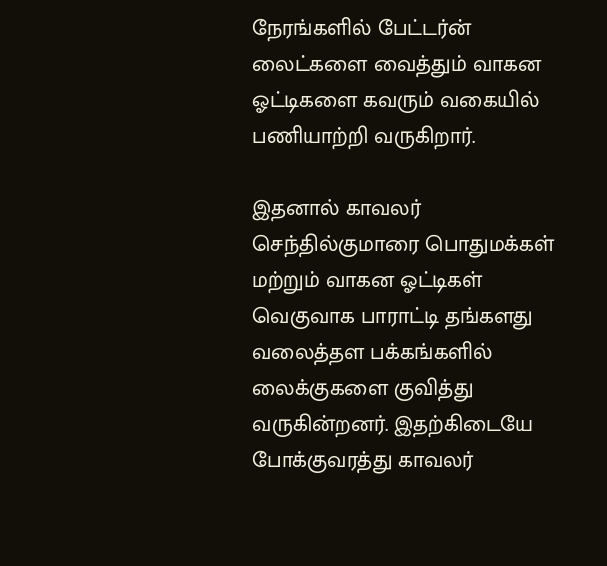நேரங்களில் பேட்டர்ன் லைட்களை வைத்தும் வாகன ஓட்டிகளை கவரும் வகையில் பணியாற்றி வருகிறார்.

இதனால் காவலர் செந்தில்குமாரை பொதுமக்கள் மற்றும் வாகன ஓட்டிகள் வெகுவாக பாராட்டி தங்களது வலைத்தள பக்கங்களில் லைக்குகளை குவித்து வருகின்றனர். இதற்கிடையே போக்குவரத்து காவலர்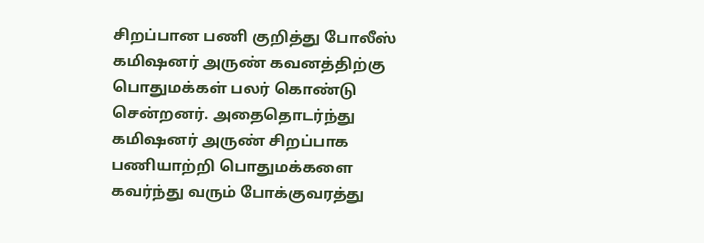சிறப்பான பணி குறித்து போலீஸ் கமிஷனர் அருண் கவனத்திற்கு பொதுமக்கள் பலர் கொண்டு சென்றனர். அதைதொடர்ந்து கமிஷனர் அருண் சிறப்பாக பணியாற்றி பொதுமக்களை கவர்ந்து வரும் போக்குவரத்து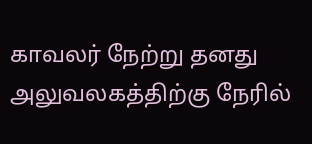காவலர் நேற்று தனது அலுவலகத்திற்கு நேரில்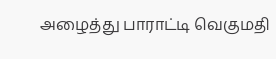அழைத்து பாராட்டி வெகுமதி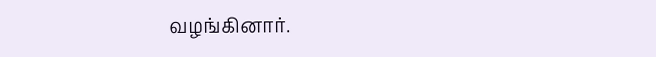வழங்கினார்.